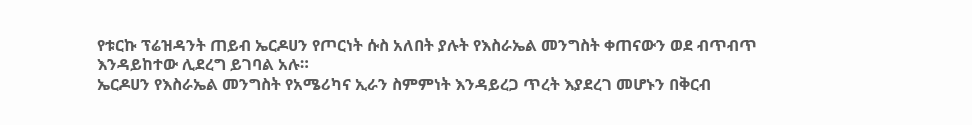የቱርኩ ፕሬዝዳንት ጠይብ ኤርዶሀን የጦርነት ሱስ አለበት ያሉት የእስራኤል መንግስት ቀጠናውን ወደ ብጥብጥ እንዳይከተው ሊደረግ ይገባል አሉ።
ኤርዶሀን የእስራኤል መንግስት የአሜሪካና ኢራን ስምምነት እንዳይረጋ ጥረት እያደረገ መሆኑን በቅርብ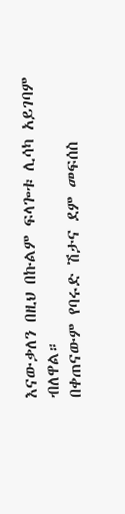እናውቃለን በዚህ በኩልም ፍላጐቱ ሊሳካ አይገባም ብለዋል።
በቀጠናውም የባሩድ ሽታና ደም መፍሰስ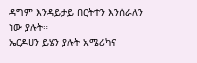ዳግም እንዳይታይ በርትተን እንሰራለን ነው ያሉት።
ኤርዶሀን ይሄን ያሉት አሜሪካና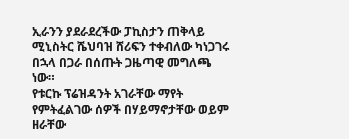ኢራንን ያደራደረችው ፓኪስታን ጠቅላይ ሚኒስትር ሼህባዝ ሸሪፍን ተቀብለው ካነጋገሩ በኋላ በጋራ በሰጡት ጋዜጣዊ መግለጫ ነው።
የቱርኩ ፕሬዝዳንት አገራቸው ማየት የምትፈልገው ሰዎች በሃይማኖታቸው ወይም ዘራቸው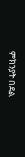ምክንያት በደል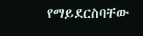የማይደርስባቸው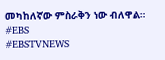መካከለኛው ምስራቅን ነው ብለዋል።
#EBS
#EBSTVNEWS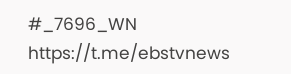#_7696_WN
https://t.me/ebstvnews